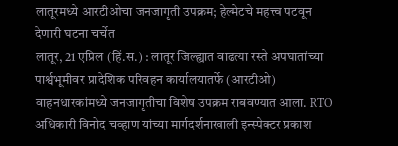लातूरमध्ये आरटीओचा जनजागृती उपक्रम; हेल्मेटचे महत्त्व पटवून देणारी घटना चर्चेत
लातूर, 21 एप्रिल (हिं.स.) : लातूर जिल्ह्यात वाढत्या रस्ते अपघातांच्या पार्श्वभूमीवर प्रादेशिक परिवहन कार्यालयातर्फे (आरटीओ) वाहनधारकांमध्ये जनजागृतीचा विशेष उपक्रम राबवण्यात आला. RTO अधिकारी विनोद चव्हाण यांच्या मार्गदर्शनाखाली इन्स्पेक्टर प्रकाश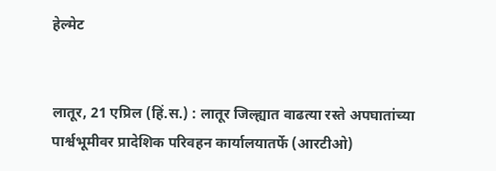हेल्मेट


लातूर, 21 एप्रिल (हिं.स.) : लातूर जिल्ह्यात वाढत्या रस्ते अपघातांच्या पार्श्वभूमीवर प्रादेशिक परिवहन कार्यालयातर्फे (आरटीओ)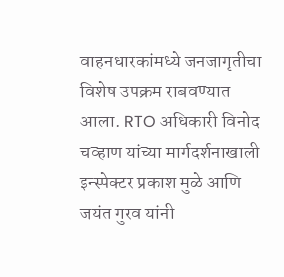वाहनधारकांमध्ये जनजागृतीचा विशेष उपक्रम राबवण्यात आला. RTO अधिकारी विनोद चव्हाण यांच्या मार्गदर्शनाखाली इन्स्पेक्टर प्रकाश मुळे आणि जयंत गुरव यांनी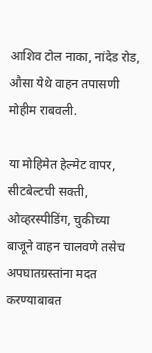आशिव टोल नाका, नांदेड रोड, औसा येथे वाहन तपासणी मोहीम राबवली.

या मोहिमेत हेल्मेट वापर, सीटबेल्टची सक्ती, ओव्हरस्पीडिंग, चुकीच्या बाजूने वाहन चालवणे तसेच अपघातग्रस्तांना मदत करण्याबाबत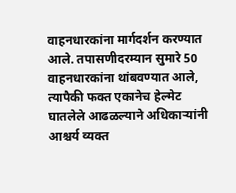वाहनधारकांना मार्गदर्शन करण्यात आले. तपासणीदरम्यान सुमारे 50 वाहनधारकांना थांबवण्यात आले, त्यापैकी फक्त एकानेच हेल्मेट घातलेले आढळल्याने अधिकाऱ्यांनी आश्चर्य व्यक्त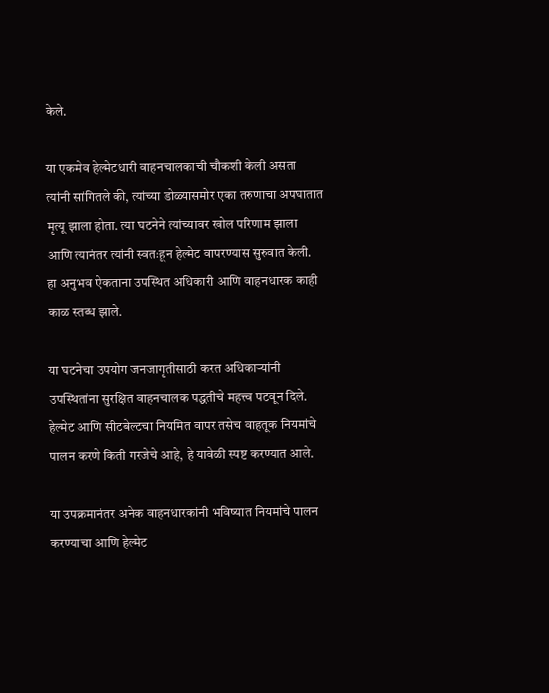केले.

या एकमेव हेल्मेटधारी वाहनचालकाची चौकशी केली असता त्यांनी सांगितले की, त्यांच्या डोळ्यासमोर एका तरुणाचा अपघातात मृत्यू झाला होता. त्या घटनेने त्यांच्यावर खोल परिणाम झाला आणि त्यानंतर त्यांनी स्वतःहून हेल्मेट वापरण्यास सुरुवात केली. हा अनुभव ऐकताना उपस्थित अधिकारी आणि वाहनधारक काही काळ स्तब्ध झाले.

या घटनेचा उपयोग जनजागृतीसाठी करत अधिकाऱ्यांनी उपस्थितांना सुरक्षित वाहनचालक पद्धतीचे महत्त्व पटवून दिले. हेल्मेट आणि सीटबेल्टचा नियमित वापर तसेच वाहतूक नियमांचे पालन करणे किती गरजेचे आहे, हे यावेळी स्पष्ट करण्यात आले.

या उपक्रमानंतर अनेक वाहनधारकांनी भविष्यात नियमांचे पालन करण्याचा आणि हेल्मेट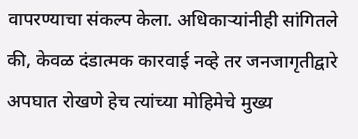वापरण्याचा संकल्प केला. अधिकाऱ्यांनीही सांगितले की, केवळ दंडात्मक कारवाई नव्हे तर जनजागृतीद्वारे अपघात रोखणे हेच त्यांच्या मोहिमेचे मुख्य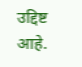उद्दिष्ट आहे.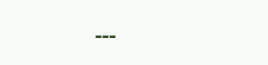---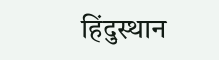हिंदुस्थान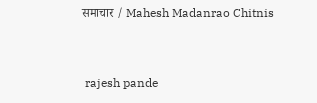समाचार / Mahesh Madanrao Chitnis


 rajesh pande